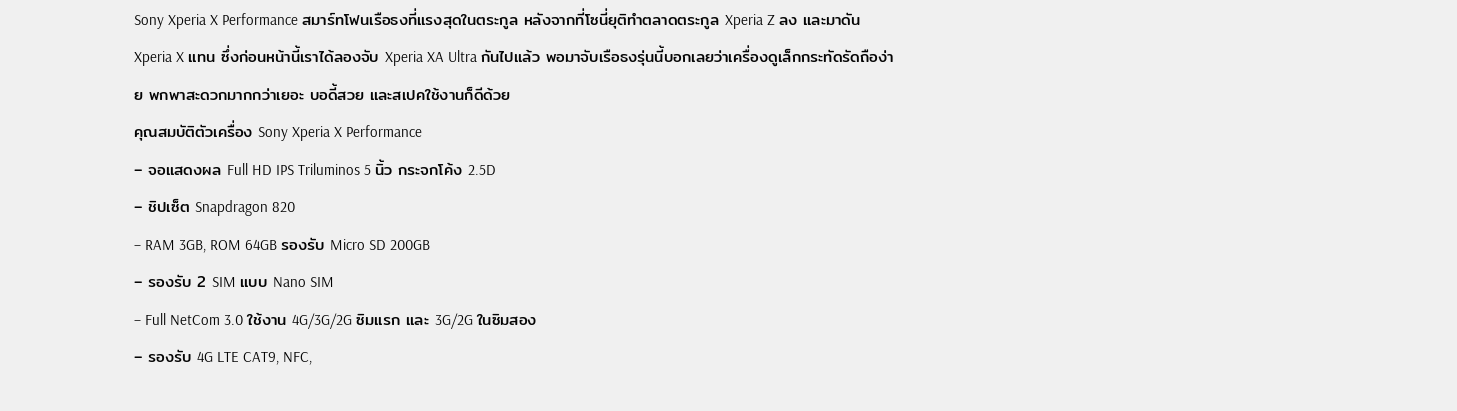Sony Xperia X Performance สมาร์ทโฟนเรือธงที่แรงสุดในตระกูล หลังจากที่โซนี่ยุติทำตลาดตระกูล Xperia Z ลง และมาดัน Xperia X แทน ซึ่งก่อนหน้านี้เราได้ลองจับ Xperia XA Ultra กันไปแล้ว พอมาจับเรือธงรุ่นนี้บอกเลยว่าเครื่องดูเล็กกระทัดรัดถือง่าย พกพาสะดวกมากกว่าเยอะ บอดี้สวย และสเปคใช้งานก็ดีด้วย
คุณสมบัติตัวเครื่อง Sony Xperia X Performance
– จอแสดงผล Full HD IPS Triluminos 5 นิ้ว กระจกโค้ง 2.5D
– ชิปเซ็ต Snapdragon 820
– RAM 3GB, ROM 64GB รองรับ Micro SD 200GB
– รองรับ 2 SIM แบบ Nano SIM
– Full NetCom 3.0 ใช้งาน 4G/3G/2G ซิมแรก และ 3G/2G ในซิมสอง
– รองรับ 4G LTE CAT9, NFC,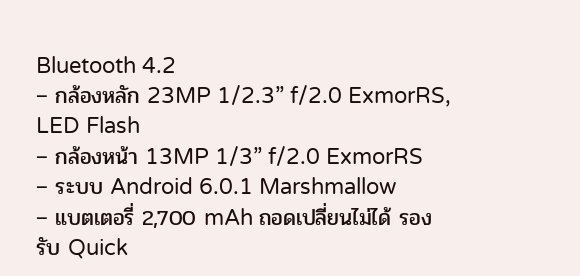Bluetooth 4.2
– กล้องหลัก 23MP 1/2.3” f/2.0 ExmorRS, LED Flash
– กล้องหน้า 13MP 1/3” f/2.0 ExmorRS
– ระบบ Android 6.0.1 Marshmallow
– แบตเตอรี่ 2,700 mAh ถอดเปลี่ยนไม่ได้ รองรับ Quick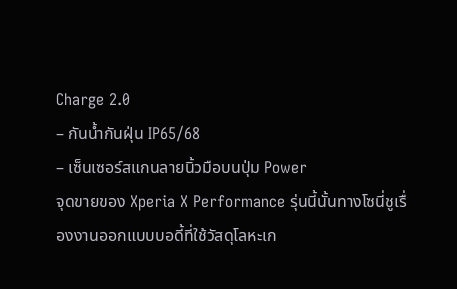Charge 2.0
– กันน้ำกันฝุ่น IP65/68
– เซ็นเซอร์สแกนลายนิ้วมือบนปุ่ม Power
จุดขายของ Xperia X Performance รุ่นนี้นั้นทางโซนี่ชูเรื่องงานออกแบบบอดี้ที่ใช้วัสดุโลหะเก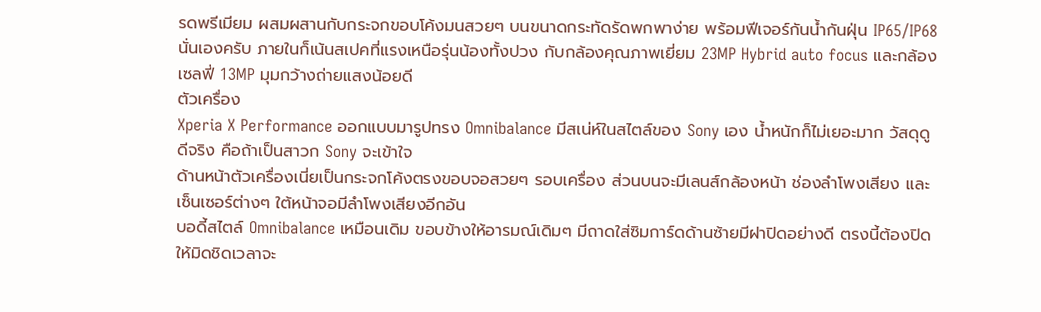รดพรีเมียม ผสมผสานกับกระจกขอบโค้งมนสวยๆ บนขนาดกระทัดรัดพกพาง่าย พร้อมฟีเจอร์กันน้ำกันฝุ่น IP65/IP68 นั่นเองครับ ภายในก็เน้นสเปคที่แรงเหนือรุ่นน้องทั้งปวง กับกล้องคุณภาพเยี่ยม 23MP Hybrid auto focus และกล้องเซลฟี่ 13MP มุมกว้างถ่ายแสงน้อยดี
ตัวเครื่อง
Xperia X Performance ออกแบบมารูปทรง Omnibalance มีสเน่ห์ในสไตล์ของ Sony เอง น้ำหนักก็ไม่เยอะมาก วัสดุดูดีจริง คือถ้าเป็นสาวก Sony จะเข้าใจ
ด้านหน้าตัวเครื่องเนี่ยเป็นกระจกโค้งตรงขอบจอสวยๆ รอบเครื่อง ส่วนบนจะมีเลนส์กล้องหน้า ช่องลำโพงเสียง และเซ็นเซอร์ต่างๆ ใต้หน้าจอมีลำโพงเสียงอีกอัน
บอดี้สไตล์ Omnibalance เหมือนเดิม ขอบข้างให้อารมณ์เดิมๆ มีถาดใส่ซิมการ์ดด้านซ้ายมีฝาปิดอย่างดี ตรงนี้ต้องปิดให้มิดชิดเวลาจะ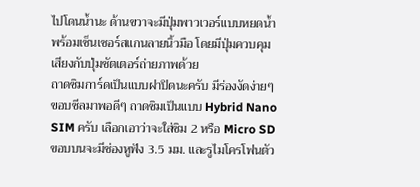ไปโดนน้ำนะ ด้านขวาจะมีปุ่มพาวเวอร์แบบหยดน้ำพร้อมเซ็นเซอร์สแกนลายนิ้วมือ โดยมีปุ่มควบคุมเสียงกับปุ่มชัตเตอร์ถ่ายภาพด้วย
ถาดซิมการ์ดเป็นแบบฝาปิดนะครับ มีร่องงัดง่ายๆ ขอบซีลมาพอดีๆ ถาดซิมเป็นแบบ Hybrid Nano SIM ครับ เลือกเอาว่าจะใส่ซิม 2 หรือ Micro SD
ขอบบนจะมีช่องหูฟัง 3.5 มม. และรูไมโครโฟนตัว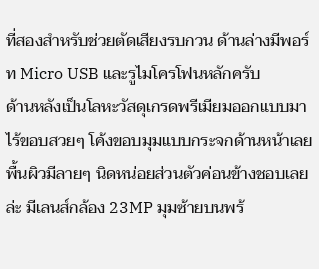ที่สองสำหรับช่วยตัดเสียงรบกวน ด้านล่างมีพอร์ท Micro USB และรูไมโครโฟนหลักครับ
ด้านหลังเป็นโลหะวัสดุเกรดพรีเมียมออกแบบมาไร้ขอบสวยๆ โค้งขอบมุมแบบกระจกด้านหน้าเลย พื้นผิวมีลายๆ นิดหน่อยส่วนตัวค่อนข้างชอบเลยล่ะ มีเลนส์กล้อง 23MP มุมซ้ายบนพร้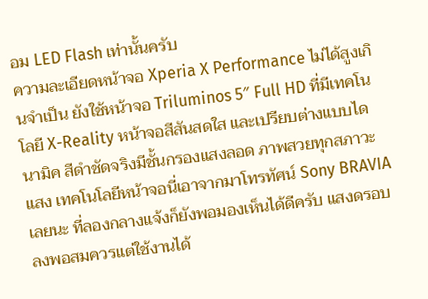อม LED Flash เท่านั้นครับ
ความละเอียดหน้าจอ Xperia X Performance ไม่ได้สูงเกินจำเป็น ยังใช้หน้าจอ Triluminos 5″ Full HD ที่มีเทคโนโลยี X-Reality หน้าจอสีสันสดใส และเปรียบต่างแบบไดนามิค สีดำชัดจริงมีชั้นกรองแสงลอด ภาพสวยทุกสภาวะแสง เทคโนโลยีหน้าจอนี่เอาจากมาโทรทัศน์ Sony BRAVIA เลยนะ ที่ลองกลางแจ้งก็ยังพอมองเห็นได้ดีครับ แสงดรอบลงพอสมควรแต่ใช้งานได้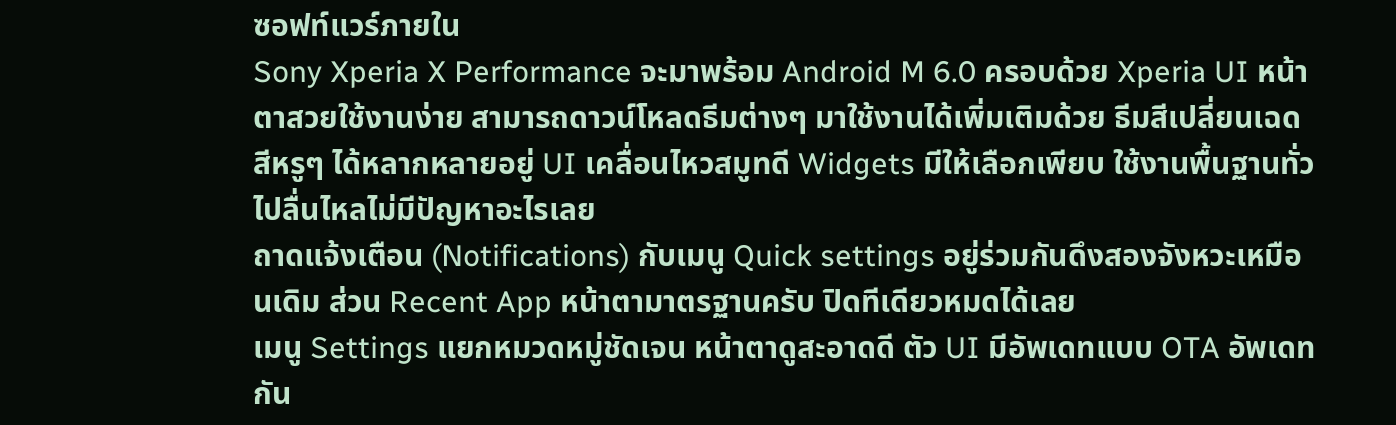ซอฟท์แวร์ภายใน
Sony Xperia X Performance จะมาพร้อม Android M 6.0 ครอบด้วย Xperia UI หน้าตาสวยใช้งานง่าย สามารถดาวน์โหลดธีมต่างๆ มาใช้งานได้เพิ่มเติมด้วย ธีมสีเปลี่ยนเฉดสีหรูๆ ได้หลากหลายอยู่ UI เคลื่อนไหวสมูทดี Widgets มีให้เลือกเพียบ ใช้งานพื้นฐานทั่วไปลื่นไหลไม่มีปัญหาอะไรเลย
ถาดแจ้งเตือน (Notifications) กับเมนู Quick settings อยู่ร่วมกันดึงสองจังหวะเหมือนเดิม ส่วน Recent App หน้าตามาตรฐานครับ ปิดทีเดียวหมดได้เลย
เมนู Settings แยกหมวดหมู่ชัดเจน หน้าตาดูสะอาดดี ตัว UI มีอัพเดทแบบ OTA อัพเดทกัน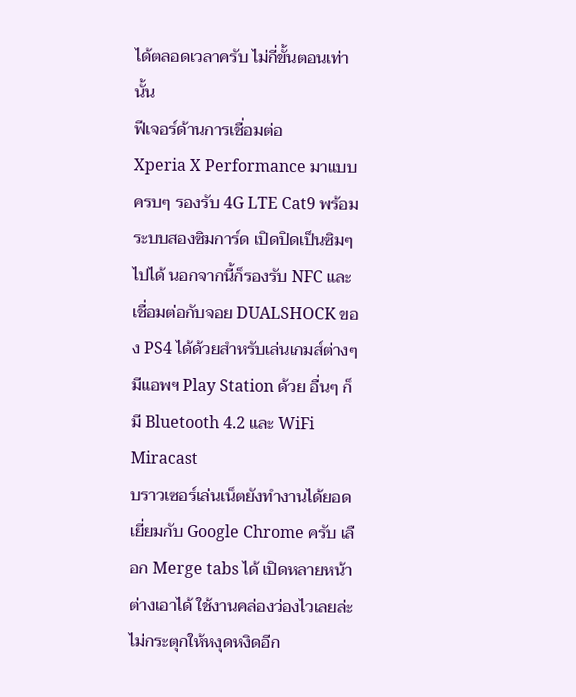ได้ตลอดเวลาครับ ไม่กี่ขั้นตอนเท่านั้น
ฟีเจอร์ด้านการเชื่อมต่อ
Xperia X Performance มาแบบครบๆ รองรับ 4G LTE Cat9 พร้อมระบบสองซิมการ์ด เปิดปิดเป็นซิมๆ ไปได้ นอกจากนี้ก็รองรับ NFC และเชื่อมต่อกับจอย DUALSHOCK ของ PS4 ได้ด้วยสำหรับเล่นเกมส์ต่างๆ มีแอพฯ Play Station ด้วย อื่นๆ ก็มี Bluetooth 4.2 และ WiFi Miracast
บราวเซอร์เล่นเน็ตยังทำงานได้ยอดเยี่ยมกับ Google Chrome ครับ เลือก Merge tabs ได้ เปิดหลายหน้าต่างเอาได้ ใช้งานคล่องว่องไวเลยล่ะไม่กระตุกให้หงุดหงิดอีก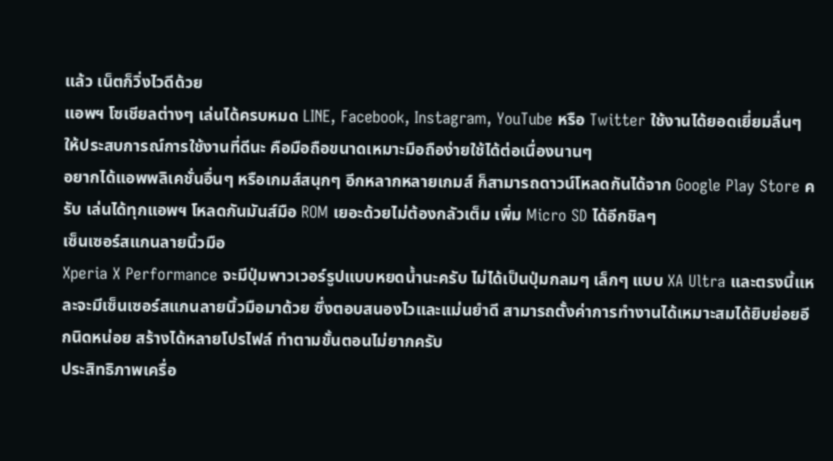แล้ว เน็ตก็วิ่งไวดีด้วย
แอพฯ โซเชียลต่างๆ เล่นได้ครบหมด LINE, Facebook, Instagram, YouTube หรือ Twitter ใช้งานได้ยอดเยี่ยมลื่นๆ ให้ประสบการณ์การใช้งานที่ดีนะ คือมือถือขนาดเหมาะมือถือง่ายใช้ได้ต่อเนื่องนานๆ
อยากได้แอพพลิเคชั่นอื่นๆ หรือเกมส์สนุกๆ อีกหลากหลายเกมส์ ก็สามารถดาวน์โหลดกันได้จาก Google Play Store ครับ เล่นได้ทุกแอพฯ โหลดกันมันส์มือ ROM เยอะด้วยไม่ต้องกลัวเต็ม เพิ่ม Micro SD ได้อีกชิลๆ
เซ็นเซอร์สแกนลายนิ้วมือ
Xperia X Performance จะมีปุ่มพาวเวอร์รูปแบบหยดน้ำนะครับ ไม่ได้เป็นปุ่มกลมๆ เล็กๆ แบบ XA Ultra และตรงนี้แหละจะมีเซ็นเซอร์สแกนลายนิ้วมือมาด้วย ซึ่งตอบสนองไวและแม่นยำดี สามารถตั้งค่าการทำงานได้เหมาะสมได้ยิบย่อยอีกนิดหน่อย สร้างได้หลายโปรไฟล์ ทำตามขั้นตอนไม่ยากครับ
ประสิทธิภาพเครื่อ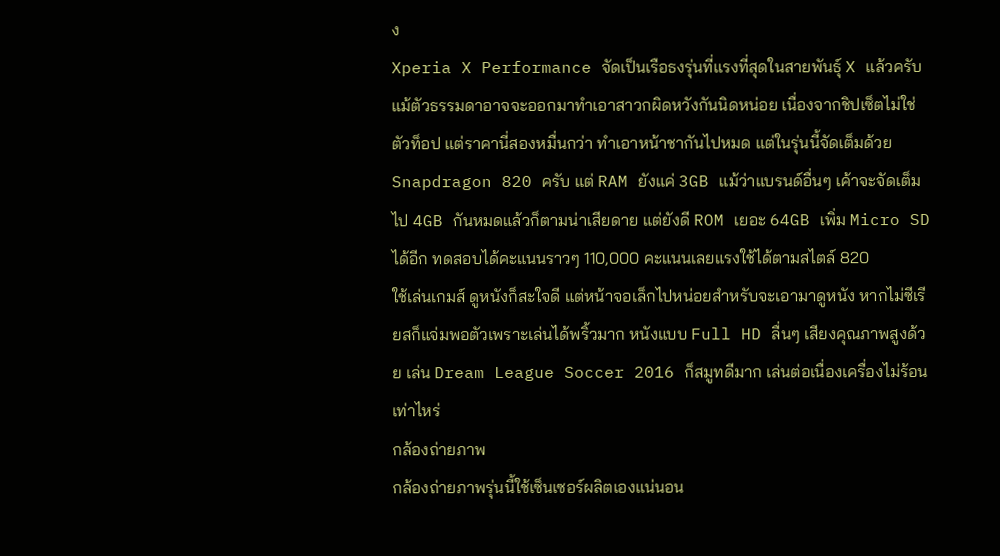ง
Xperia X Performance จัดเป็นเรือธงรุ่นที่แรงที่สุดในสายพันธุ์ X แล้วครับ แม้ตัวธรรมดาอาจจะออกมาทำเอาสาวกผิดหวังกันนิดหน่อย เนื่องจากชิปเซ็ตไม่ใช่ตัวท็อป แต่ราคานี่สองหมื่นกว่า ทำเอาหน้าชากันไปหมด แต่ในรุ่นนี้จัดเต็มด้วย Snapdragon 820 ครับ แต่ RAM ยังแค่ 3GB แม้ว่าแบรนด์อื่นๆ เค้าจะจัดเต็มไป 4GB กันหมดแล้วก็ตามน่าเสียดาย แต่ยังดี ROM เยอะ 64GB เพิ่ม Micro SD ได้อีก ทดสอบได้คะแนนราวๆ 110,000 คะแนนเลยแรงใช้ได้ตามสไตล์ 820
ใช้เล่นเกมส์ ดูหนังก็สะใจดี แต่หน้าจอเล็กไปหน่อยสำหรับจะเอามาดูหนัง หากไม่ซีเรียสก็แจ่มพอตัวเพราะเล่นได้พริ้วมาก หนังแบบ Full HD ลื่นๆ เสียงคุณภาพสูงด้วย เล่น Dream League Soccer 2016 ก็สมูทดีมาก เล่นต่อเนื่องเครื่องไม่ร้อนเท่าไหร่
กล้องถ่ายภาพ
กล้องถ่ายภาพรุ่นนี้ใช้เซ็นเซอร์ผลิตเองแน่นอน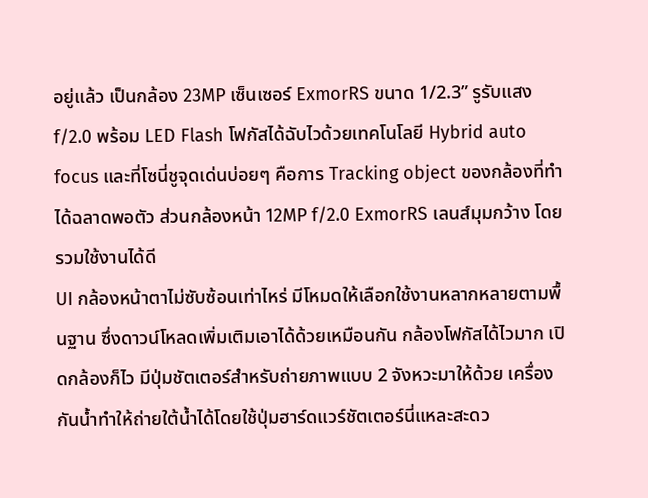อยู่แล้ว เป็นกล้อง 23MP เซ็นเซอร์ ExmorRS ขนาด 1/2.3” รูรับแสง f/2.0 พร้อม LED Flash โฟกัสได้ฉับไวด้วยเทคโนโลยี Hybrid auto focus และที่โซนี่ชูจุดเด่นบ่อยๆ คือการ Tracking object ของกล้องที่ทำได้ฉลาดพอตัว ส่วนกล้องหน้า 12MP f/2.0 ExmorRS เลนส์มุมกว้าง โดยรวมใช้งานได้ดี
UI กล้องหน้าตาไม่ซับซ้อนเท่าไหร่ มีโหมดให้เลือกใช้งานหลากหลายตามพื้นฐาน ซึ่งดาวน์โหลดเพิ่มเติมเอาได้ด้วยเหมือนกัน กล้องโฟกัสได้ไวมาก เปิดกล้องก็ไว มีปุ่มชัตเตอร์สำหรับถ่ายภาพแบบ 2 จังหวะมาให้ด้วย เครื่องกันน้ำทำให้ถ่ายใต้น้ำได้โดยใช้ปุ่มฮาร์ดแวร์ชัตเตอร์นี่แหละสะดว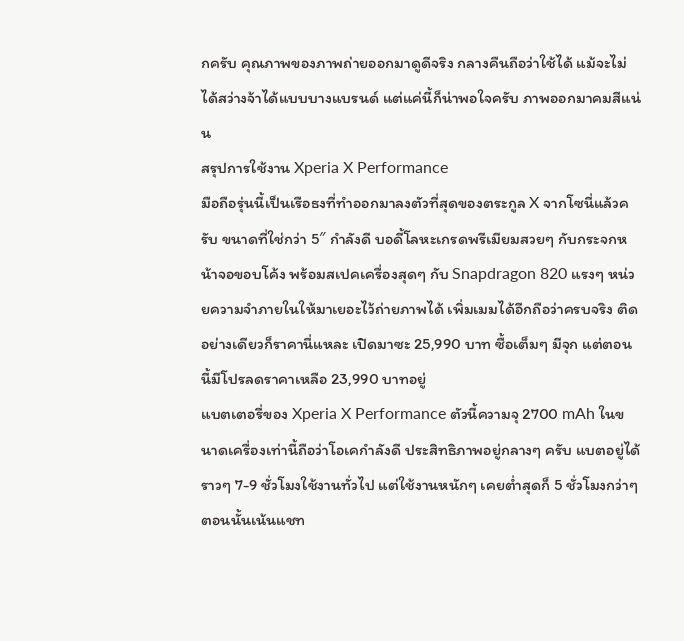กครับ คุณภาพของภาพถ่ายออกมาดูดีจริง กลางคืนถือว่าใช้ได้ แม้จะไม่ได้สว่างจ้าได้แบบบางแบรนด์ แต่แค่นี้ก็น่าพอใจครับ ภาพออกมาคมสีแน่น
สรุปการใช้งาน Xperia X Performance
มือถือรุ่นนี้เป็นเรือธงที่ทำออกมาลงตัวที่สุดของตระกูล X จากโซนี่แล้วครับ ขนาดที่ใช่กว่า 5″ กำลังดี บอดี้โลหะเกรดพรีเมียมสวยๆ กับกระจกหน้าจอขอบโค้ง พร้อมสเปคเครื่องสุดๆ กับ Snapdragon 820 แรงๆ หน่วยความจำภายในให้มาเยอะไว้ถ่ายภาพได้ เพิ่มเมมได้อีกถือว่าครบจริง ติดอย่างเดียวก็ราคานี่แหละ เปิดมาซะ 25,990 บาท ซื้อเต็มๆ มีจุก แต่ตอนนี้มีโปรลดราคาเหลือ 23,990 บาทอยู่
แบตเตอรี่ของ Xperia X Performance ตัวนี้ความจุ 2700 mAh ในขนาดเครื่องเท่านี้ถือว่าโอเคกำลังดี ประสิทธิภาพอยู่กลางๆ ครับ แบตอยู่ได้ราวๆ 7-9 ชั่วโมงใช้งานทั่วไป แต่ใช้งานหนักๆ เคยต่ำสุดก็ 5 ชั่วโมงกว่าๆ ตอนนั้นเน้นแชท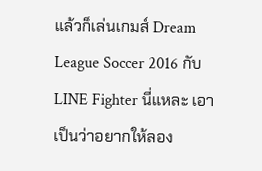แล้วก็เล่นเกมส์ Dream League Soccer 2016 กับ LINE Fighter นี่แหละ เอาเป็นว่าอยากให้ลอง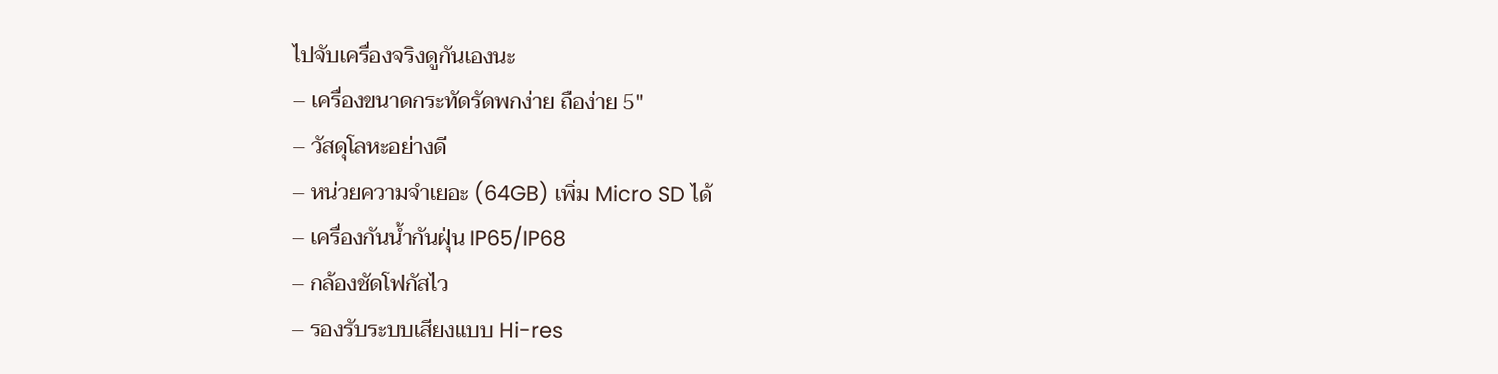ไปจับเครื่องจริงดูกันเองนะ
– เครื่องขนาดกระทัดรัดพกง่าย ถือง่าย 5″
– วัสดุโลหะอย่างดี
– หน่วยความจำเยอะ (64GB) เพิ่ม Micro SD ได้
– เครื่องกันน้ำกันฝุ่น IP65/IP68
– กล้องชัดโฟกัสไว
– รองรับระบบเสียงแบบ Hi-res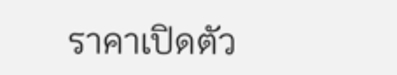ราคาเปิดตัว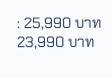: 25,990 บาท 23,990 บาท